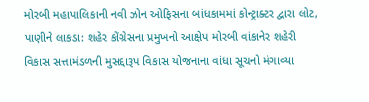મોરબી મહાપાલિકાની નવી ઝોન ઓફિસના બાંધકામમાં કોન્ટ્રાક્ટર દ્વારા લોટ, પાણીને લાકડા: શહેર કોંગ્રેસના પ્રમુખનો આક્ષેપ મોરબી વાંકાનેર શહેરી વિકાસ સત્તામંડળની મુસદ્દારૂપ વિકાસ યોજનાના વાંધા સૂચનો મંગાવ્યા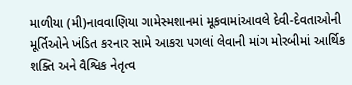માળીયા (મી)નાવવાણિયા ગામેસ્મશાનમાં મૂકવામાંઆવલે દેવી-દેવતાઓની મૂર્તિઓને ખંડિત કરનાર સામે આકરા પગલાં લેવાની માંગ મોરબીમાં આર્થિક શક્તિ અને વૈશ્વિક નેતૃત્વ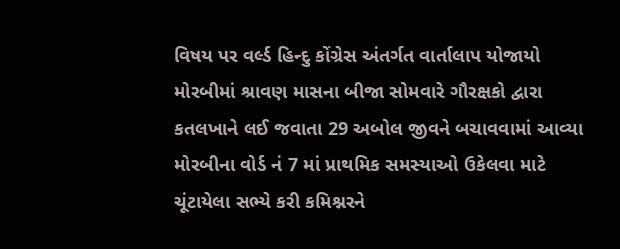વિષય પર વર્લ્ડ હિન્દુ કોંગ્રેસ અંતર્ગત વાર્તાલાપ યોજાયો મોરબીમાં શ્રાવણ માસના બીજા સોમવારે ગૌરક્ષકો દ્વારા કતલખાને લઈ જવાતા 29 અબોલ જીવને બચાવવામાં આવ્યા મોરબીના વોર્ડ નં 7 માં પ્રાથમિક સમસ્યાઓ ઉકેલવા માટે ચૂંટાયેલા સભ્યે કરી કમિશ્નરને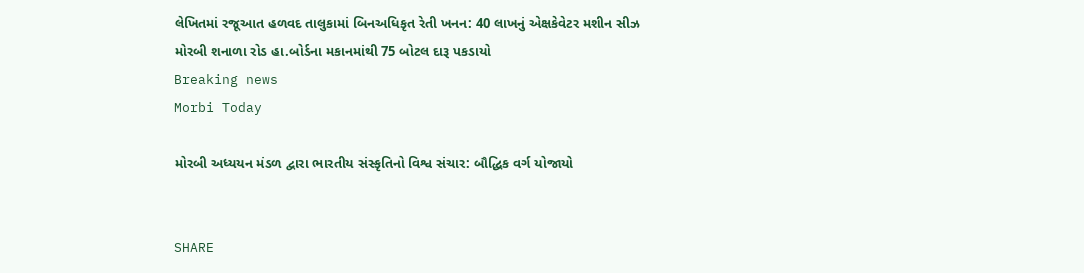લેખિતમાં રજૂઆત હળવદ તાલુકામાં બિનઅધિકૃત રેતી ખનન: 40 લાખનું એક્ષકેવેટર મશીન સીઝ મોરબી શનાળા રોડ હા.બોર્ડના મકાનમાંથી 75 બોટલ દારૂ પકડાયો
Breaking news
Morbi Today

મોરબી અધ્યયન મંડળ દ્વારા ભારતીય સંસ્કૃતિનો વિશ્વ સંચાર: બૌદ્ધિક વર્ગ યોજાયો


SHARE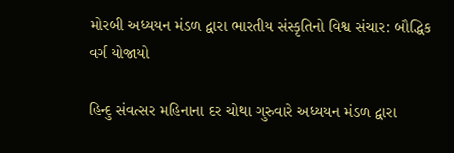મોરબી અધ્યયન મંડળ દ્વારા ભારતીય સંસ્કૃતિનો વિશ્વ સંચાર: બૌદ્ધિક વર્ગ યોજાયો

હિન્દુ સંવત્સર મહિનાના દર ચોથા ગુરુવારે અધ્યયન મંડળ દ્વારા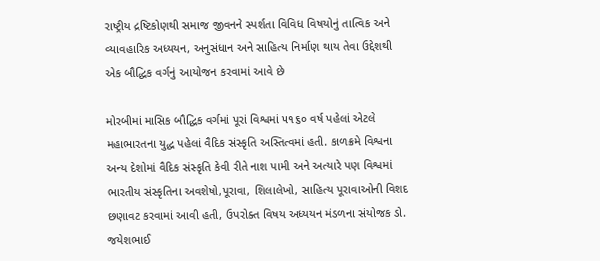રાષ્ટ્રીય દ્રષ્ટિકોણથી સમાજ જીવનને સ્પર્શતા વિવિધ વિષયોનું તાત્વિક અને વ્યાવહારિક અધ્યયન, અનુસંધાન અને સાહિત્ય નિર્માણ થાય તેવા ઉદ્દેશથી એક બૌદ્ધિક વર્ગનું આયોજન કરવામાં આવે છે

મોરબીમાં માસિક બૌદ્ધિક વર્ગમાં પૂરાં વિશ્વમાં ૫૧૬૦ વર્ષ પહેલાં એટલે મહાભારતના યુદ્ધ પહેલાં વૈદિક સંસ્કૃતિ અસ્તિત્વમાં હતી. કાળક્રમે વિશ્વના અન્ય દેશોમાં વૈદિક સંસ્કૃતિ કેવી રીતે નાશ પામી અને અત્યારે પણ વિશ્વમાં ભારતીય સંસ્કૃતિના અવશેષો,પૂરાવા, શિલાલેખો, સાહિત્ય પૂરાવાઓની વિશદ છણાવટ કરવામાં આવી હતી, ઉપરોક્ત વિષય અધ્યયન મંડળના સંયોજક ડો. જયેશભાઈ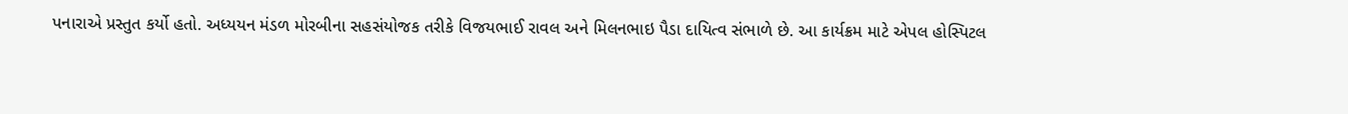પનારાએ પ્રસ્તુત કર્યો હતો. અધ્યયન મંડળ મોરબીના સહસંયોજક તરીકે વિજયભાઈ રાવલ અને મિલનભાઇ પૈડા દાયિત્વ સંભાળે છે. આ કાર્યક્રમ માટે એપલ હોસ્પિટલ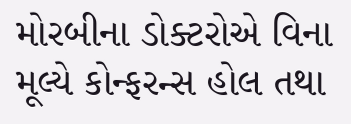મોરબીના ડોક્ટરોએ વિના મૂલ્યે કોન્ફરન્સ હોલ તથા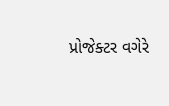પ્રોજેક્ટર વગેરે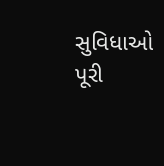સુવિધાઓ પૂરી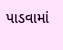પાડવામાં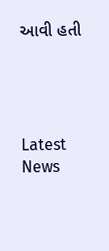આવી હતી




Latest News